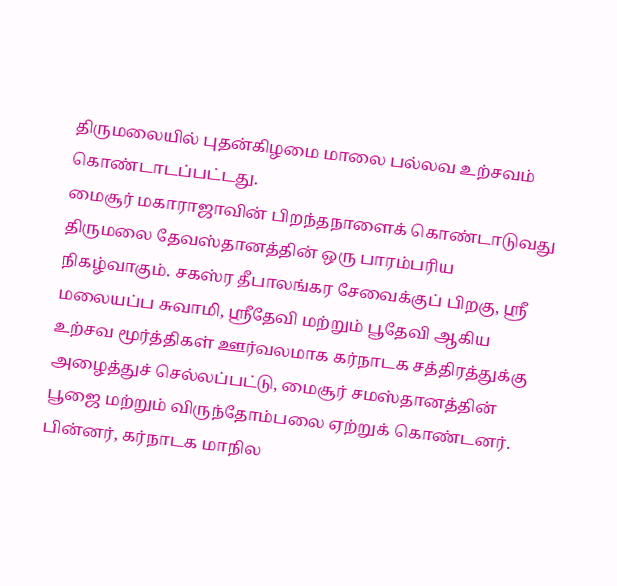திருமலையில் புதன்கிழமை மாலை பல்லவ உற்சவம் கொண்டாடப்பட்டது.
மைசூர் மகாராஜாவின் பிறந்தநாளைக் கொண்டாடுவது திருமலை தேவஸ்தானத்தின் ஒரு பாரம்பரிய நிகழ்வாகும். சகஸ்ர தீபாலங்கர சேவைக்குப் பிறகு, ஸ்ரீ மலையப்ப சுவாமி, ஸ்ரீதேவி மற்றும் பூதேவி ஆகிய உற்சவ மூர்த்திகள் ஊர்வலமாக கர்நாடக சத்திரத்துக்கு அழைத்துச் செல்லப்பட்டு, மைசூர் சமஸ்தானத்தின் பூஜை மற்றும் விருந்தோம்பலை ஏற்றுக் கொண்டனர்.
பின்னர், கர்நாடக மாநில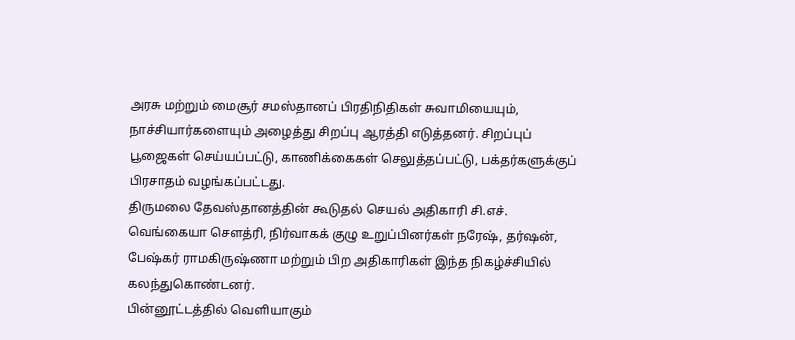அரசு மற்றும் மைசூர் சமஸ்தானப் பிரதிநிதிகள் சுவாமியையும், நாச்சியார்களையும் அழைத்து சிறப்பு ஆரத்தி எடுத்தனர். சிறப்புப் பூஜைகள் செய்யப்பட்டு, காணிக்கைகள் செலுத்தப்பட்டு, பக்தர்களுக்குப் பிரசாதம் வழங்கப்பட்டது.
திருமலை தேவஸ்தானத்தின் கூடுதல் செயல் அதிகாரி சி.எச். வெங்கையா சௌத்ரி, நிர்வாகக் குழு உறுப்பினர்கள் நரேஷ், தர்ஷன், பேஷ்கர் ராமகிருஷ்ணா மற்றும் பிற அதிகாரிகள் இந்த நிகழ்ச்சியில் கலந்துகொண்டனர்.
பின்னூட்டத்தில் வெளியாகும்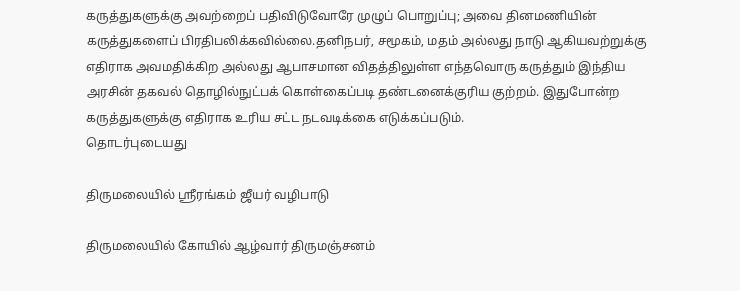கருத்துகளுக்கு அவற்றைப் பதிவிடுவோரே முழுப் பொறுப்பு; அவை தினமணியின் கருத்துகளைப் பிரதிபலிக்கவில்லை.தனிநபர், சமூகம், மதம் அல்லது நாடு ஆகியவற்றுக்கு எதிராக அவமதிக்கிற அல்லது ஆபாசமான விதத்திலுள்ள எந்தவொரு கருத்தும் இந்திய அரசின் தகவல் தொழில்நுட்பக் கொள்கைப்படி தண்டனைக்குரிய குற்றம். இதுபோன்ற கருத்துகளுக்கு எதிராக உரிய சட்ட நடவடிக்கை எடுக்கப்படும்.
தொடர்புடையது

திருமலையில் ஸ்ரீரங்கம் ஜீயர் வழிபாடு

திருமலையில் கோயில் ஆழ்வார் திருமஞ்சனம்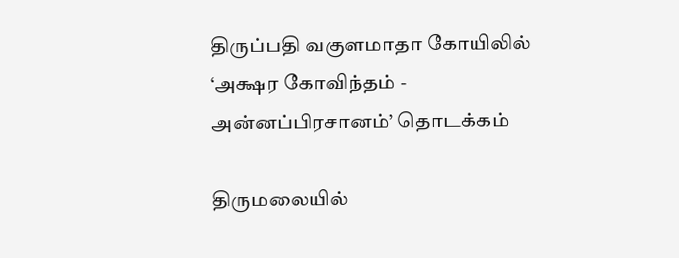திருப்பதி வகுளமாதா கோயிலில் ‘அக்ஷர கோவிந்தம் - அன்னப்பிரசானம்’ தொடக்கம்

திருமலையில்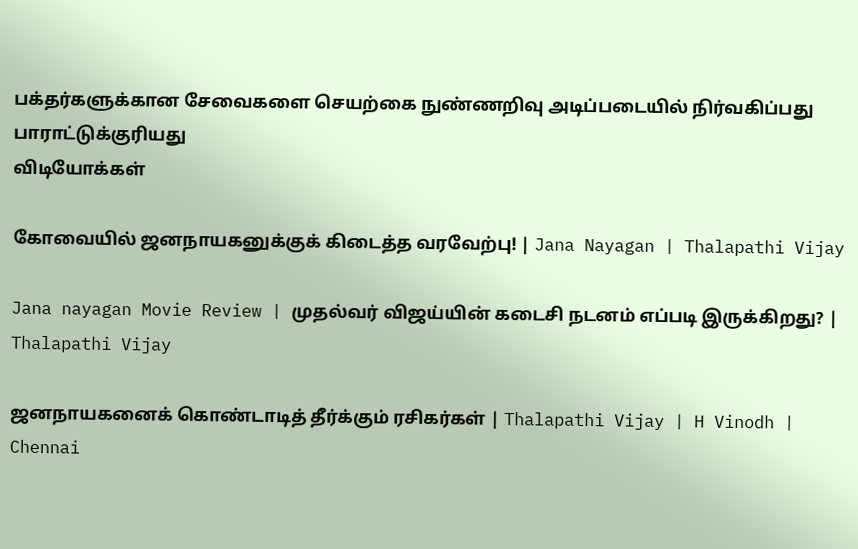பக்தர்களுக்கான சேவைகளை செயற்கை நுண்ணறிவு அடிப்படையில் நிர்வகிப்பது பாராட்டுக்குரியது
விடியோக்கள்

கோவையில் ஜனநாயகனுக்குக் கிடைத்த வரவேற்பு! | Jana Nayagan | Thalapathi Vijay

Jana nayagan Movie Review | முதல்வர் விஜய்யின் கடைசி நடனம் எப்படி இருக்கிறது? | Thalapathi Vijay

ஜனநாயகனைக் கொண்டாடித் தீர்க்கும் ரசிகர்கள் | Thalapathi Vijay | H Vinodh | Chennai